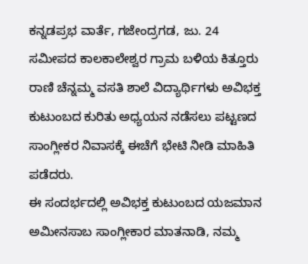ಕನ್ನಡಪ್ರಭ ವಾರ್ತೆ, ಗಜೇಂದ್ರಗಡ, ಜು. 24
ಸಮೀಪದ ಕಾಲಕಾಲೇಶ್ವರ ಗ್ರಾಮ ಬಳಿಯ ಕಿತ್ತೂರು ರಾಣಿ ಚೆನ್ನಮ್ಮ ವಸತಿ ಶಾಲೆ ವಿದ್ಯಾರ್ಥಿಗಳು ಅವಿಭಕ್ತ ಕುಟುಂಬದ ಕುರಿತು ಅಧ್ಯಯನ ನಡೆಸಲು ಪಟ್ಟಣದ ಸಾಂಗ್ಲೀಕರ ನಿವಾಸಕ್ಕೆ ಈಚೆಗೆ ಭೇಟಿ ನೀಡಿ ಮಾಹಿತಿ ಪಡೆದರು.
ಈ ಸಂದರ್ಭದಲ್ಲಿ ಅವಿಭಕ್ತ ಕುಟುಂಬದ ಯಜಮಾನ ಅಮೀನಸಾಬ ಸಾಂಗ್ಲೀಕಾರ ಮಾತನಾಡಿ, ನಮ್ಮ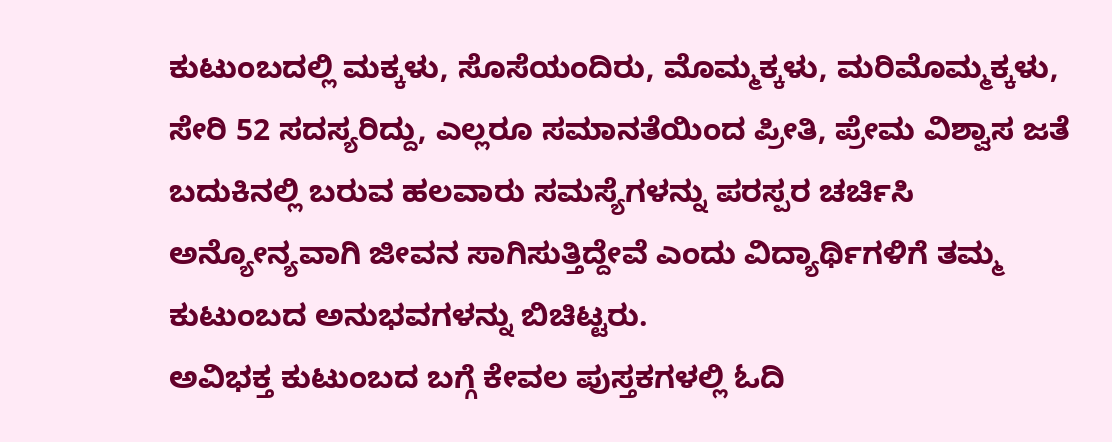ಕುಟುಂಬದಲ್ಲಿ ಮಕ್ಕಳು, ಸೊಸೆಯಂದಿರು, ಮೊಮ್ಮಕ್ಕಳು, ಮರಿಮೊಮ್ಮಕ್ಕಳು, ಸೇರಿ 52 ಸದಸ್ಯರಿದ್ದು, ಎಲ್ಲರೂ ಸಮಾನತೆಯಿಂದ ಪ್ರೀತಿ, ಪ್ರೇಮ ವಿಶ್ವಾಸ ಜತೆ ಬದುಕಿನಲ್ಲಿ ಬರುವ ಹಲವಾರು ಸಮಸ್ಯೆಗಳನ್ನು ಪರಸ್ಪರ ಚರ್ಚಿಸಿ ಅನ್ಯೋನ್ಯವಾಗಿ ಜೀವನ ಸಾಗಿಸುತ್ತಿದ್ದೇವೆ ಎಂದು ವಿದ್ಯಾರ್ಥಿಗಳಿಗೆ ತಮ್ಮ ಕುಟುಂಬದ ಅನುಭವಗಳನ್ನು ಬಿಚಿಟ್ಟರು.
ಅವಿಭಕ್ತ ಕುಟುಂಬದ ಬಗ್ಗೆ ಕೇವಲ ಪುಸ್ತಕಗಳಲ್ಲಿ ಓದಿ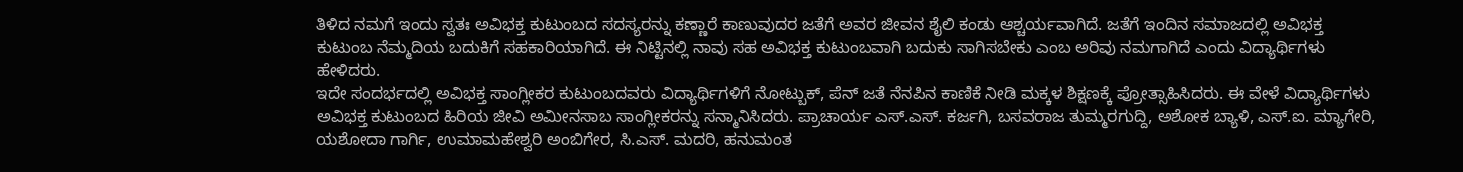ತಿಳಿದ ನಮಗೆ ಇಂದು ಸ್ವತಃ ಅವಿಭಕ್ತ ಕುಟುಂಬದ ಸದಸ್ಯರನ್ನು ಕಣ್ಣಾರೆ ಕಾಣುವುದರ ಜತೆಗೆ ಅವರ ಜೀವನ ಶೈಲಿ ಕಂಡು ಆಶ್ಚರ್ಯವಾಗಿದೆ. ಜತೆಗೆ ಇಂದಿನ ಸಮಾಜದಲ್ಲಿ ಅವಿಭಕ್ತ ಕುಟುಂಬ ನೆಮ್ಮದಿಯ ಬದುಕಿಗೆ ಸಹಕಾರಿಯಾಗಿದೆ. ಈ ನಿಟ್ಟಿನಲ್ಲಿ ನಾವು ಸಹ ಅವಿಭಕ್ತ ಕುಟುಂಬವಾಗಿ ಬದುಕು ಸಾಗಿಸಬೇಕು ಎಂಬ ಅರಿವು ನಮಗಾಗಿದೆ ಎಂದು ವಿದ್ಯಾರ್ಥಿಗಳು ಹೇಳಿದರು.
ಇದೇ ಸಂದರ್ಭದಲ್ಲಿ ಅವಿಭಕ್ತ ಸಾಂಗ್ಲೀಕರ ಕುಟುಂಬದವರು ವಿದ್ಯಾರ್ಥಿಗಳಿಗೆ ನೋಟ್ಬುಕ್, ಪೆನ್ ಜತೆ ನೆನಪಿನ ಕಾಣಿಕೆ ನೀಡಿ ಮಕ್ಕಳ ಶಿಕ್ಷಣಕ್ಕೆ ಪ್ರೋತ್ಸಾಹಿಸಿದರು. ಈ ವೇಳೆ ವಿದ್ಯಾರ್ಥಿಗಳು ಅವಿಭಕ್ತ ಕುಟುಂಬದ ಹಿರಿಯ ಜೀವಿ ಅಮೀನಸಾಬ ಸಾಂಗ್ಲೀಕರನ್ನು ಸನ್ಮಾನಿಸಿದರು. ಪ್ರಾಚಾರ್ಯ ಎಸ್.ಎಸ್. ಕರ್ಜಗಿ, ಬಸವರಾಜ ತುಮ್ಮರಗುದ್ದಿ, ಅಶೋಕ ಬ್ಯಾಳಿ, ಎಸ್.ಐ. ಮ್ಯಾಗೇರಿ, ಯಶೋದಾ ಗಾರ್ಗಿ, ಉಮಾಮಹೇಶ್ವರಿ ಅಂಬಿಗೇರ, ಸಿ.ಎಸ್. ಮದರಿ, ಹನುಮಂತ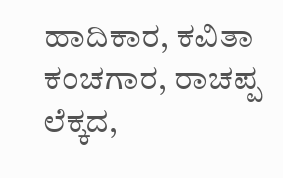ಹಾದಿಕಾರ, ಕವಿತಾ ಕಂಚಗಾರ, ರಾಚಪ್ಪ ಲೆಕ್ಕದ,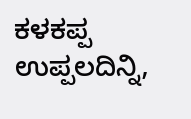ಕಳಕಪ್ಪ ಉಪ್ಪಲದಿನ್ನಿ,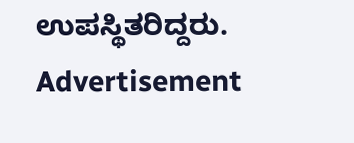ಉಪಸ್ಥಿತರಿದ್ದರು.
Advertisement